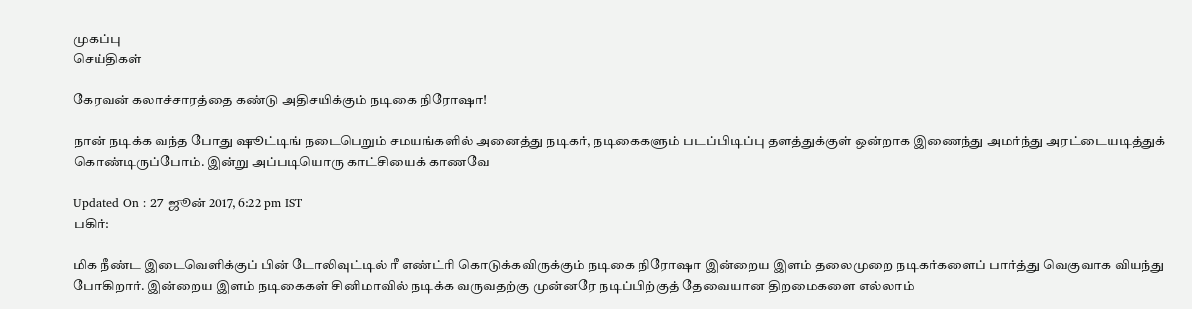முகப்பு
செய்திகள்

கேரவன் கலாச்சாரத்தை கண்டு அதிசயிக்கும் நடிகை நிரோஷா!

நான் நடிக்க வந்த போது ஷூட்டிங் நடைபெறும் சமயங்களில் அனைத்து நடிகர், நடிகைகளும் படப்பிடிப்பு தளத்துக்குள் ஒன்றாக இணைந்து அமர்ந்து அரட்டையடித்துக் கொண்டிருப்போம். இன்று அப்படியொரு காட்சியைக் காணவே

Updated On : 27 ஜூன் 2017, 6:22 pm IST
பகிர்:

மிக நீண்ட இடைவெளிக்குப் பின் டோலிவுட்டில் ரீ எண்ட்ரி கொடுக்கவிருக்கும் நடிகை நிரோஷா இன்றைய இளம் தலைமுறை நடிகர்களைப் பார்த்து வெகுவாக வியந்து போகிறார். இன்றைய இளம் நடிகைகள் சினிமாவில் நடிக்க வருவதற்கு முன்னரே நடிப்பிற்குத் தேவையான திறமைகளை எல்லாம்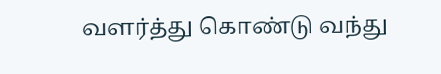வளர்த்து கொண்டு வந்து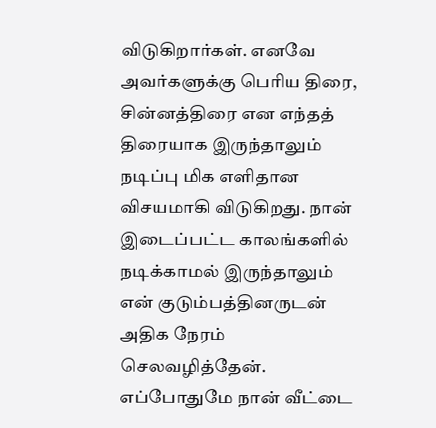விடுகிறார்கள். எனவே அவர்களுக்கு பெரிய திரை, சின்னத்திரை என எந்தத் திரையாக இருந்தாலும் நடிப்பு மிக எளிதான விசயமாகி விடுகிறது. நான் இடைப்பட்ட காலங்களில் நடிக்காமல் இருந்தாலும் என் குடும்பத்தினருடன் அதிக நேரம் செலவழித்தேன். எப்போதுமே நான் வீட்டை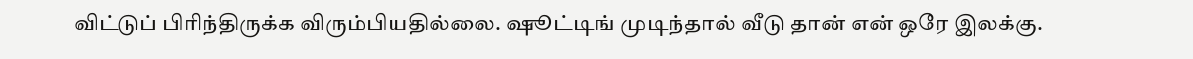விட்டுப் பிரிந்திருக்க விரும்பியதில்லை. ஷூட்டிங் முடிந்தால் வீடு தான் என் ஒரே இலக்கு.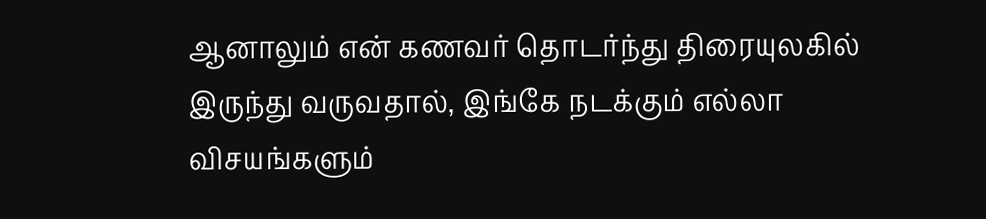ஆனாலும் என் கணவர் தொடர்ந்து திரையுலகில் இருந்து வருவதால், இங்கே நடக்கும் எல்லா விசயங்களும்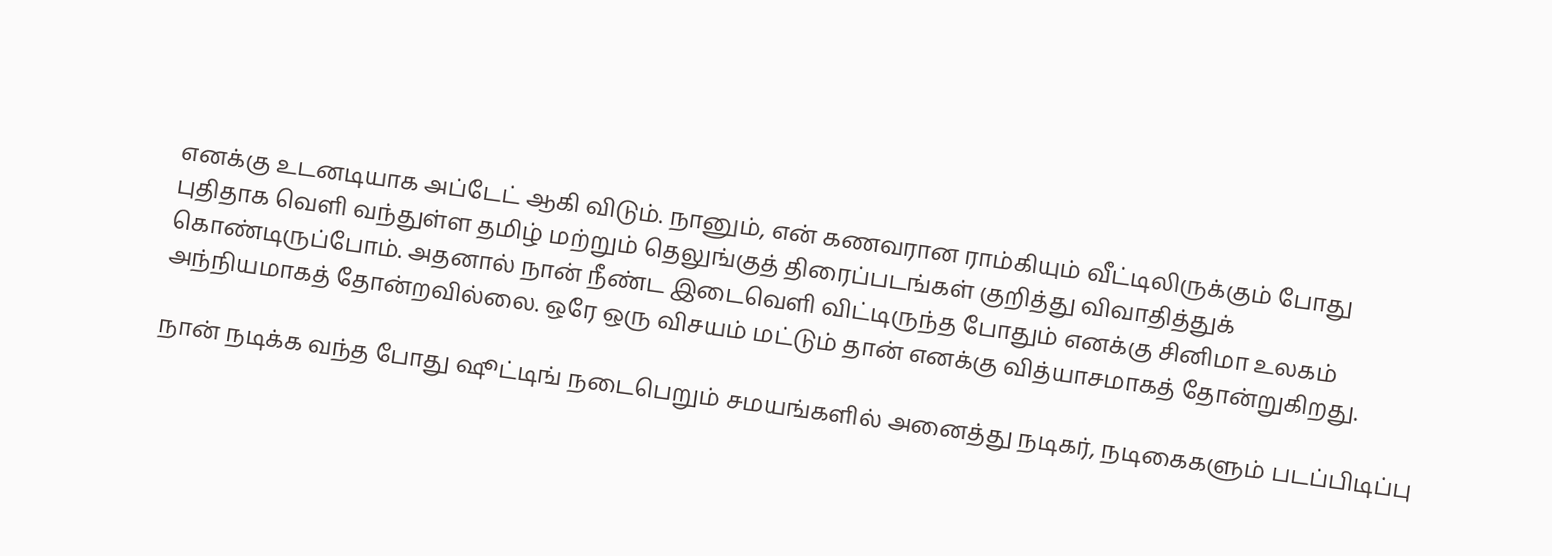எனக்கு உடனடியாக அப்டேட் ஆகி விடும். நானும், என் கணவரான ராம்கியும் வீட்டிலிருக்கும் போது புதிதாக வெளி வந்துள்ள தமிழ் மற்றும் தெலுங்குத் திரைப்படங்கள் குறித்து விவாதித்துக் கொண்டிருப்போம். அதனால் நான் நீண்ட இடைவெளி விட்டிருந்த போதும் எனக்கு சினிமா உலகம் அந்நியமாகத் தோன்றவில்லை. ஒரே ஒரு விசயம் மட்டும் தான் எனக்கு வித்யாசமாகத் தோன்றுகிறது.

நான் நடிக்க வந்த போது ஷூட்டிங் நடைபெறும் சமயங்களில் அனைத்து நடிகர், நடிகைகளும் படப்பிடிப்பு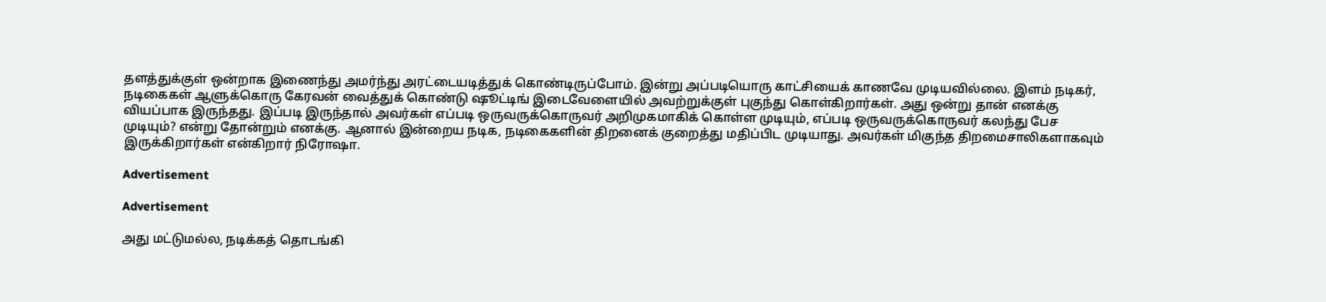தளத்துக்குள் ஒன்றாக இணைந்து அமர்ந்து அரட்டையடித்துக் கொண்டிருப்போம். இன்று அப்படியொரு காட்சியைக் காணவே முடியவில்லை. இளம் நடிகர், நடிகைகள் ஆளுக்கொரு கேரவன் வைத்துக் கொண்டு ஷூட்டிங் இடைவேளையில் அவற்றுக்குள் புகுந்து கொள்கிறார்கள். அது ஒன்று தான் எனக்கு வியப்பாக இருந்தது. இப்படி இருந்தால் அவர்கள் எப்படி ஒருவருக்கொருவர் அறிமுகமாகிக் கொள்ள முடியும், எப்படி ஒருவருக்கொருவர் கலந்து பேச முடியும்? என்று தோன்றும் எனக்கு. ஆனால் இன்றைய நடிக, நடிகைகளின் திறனைக் குறைத்து மதிப்பிட முடியாது. அவர்கள் மிகுந்த திறமைசாலிகளாகவும் இருக்கிறார்கள் என்கிறார் நிரோஷா.

Advertisement

Advertisement

அது மட்டுமல்ல, நடிக்கத் தொடங்கி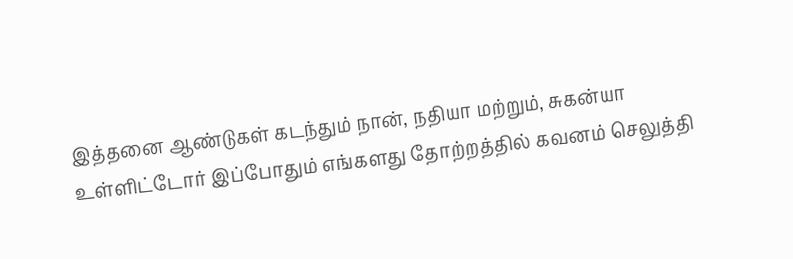இத்தனை ஆண்டுகள் கடந்தும் நான், நதியா மற்றும், சுகன்யா உள்ளிட்டோர் இப்போதும் எங்களது தோற்றத்தில் கவனம் செலுத்தி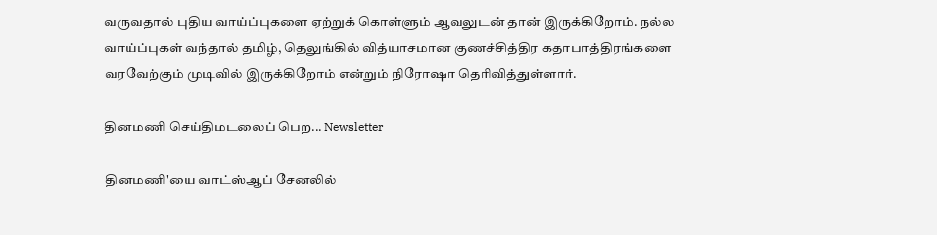வருவதால் புதிய வாய்ப்புகளை ஏற்றுக் கொள்ளும் ஆவலுடன் தான் இருக்கிறோம். நல்ல வாய்ப்புகள் வந்தால் தமிழ், தெலுங்கில் வித்யாசமான குணச்சித்திர கதாபாத்திரங்களை வரவேற்கும் முடிவில் இருக்கிறோம் என்றும் நிரோஷா தெரிவித்துள்ளார்.

தினமணி செய்திமடலைப் பெற... Newsletter

தினமணி'யை வாட்ஸ்ஆப் சேனலில்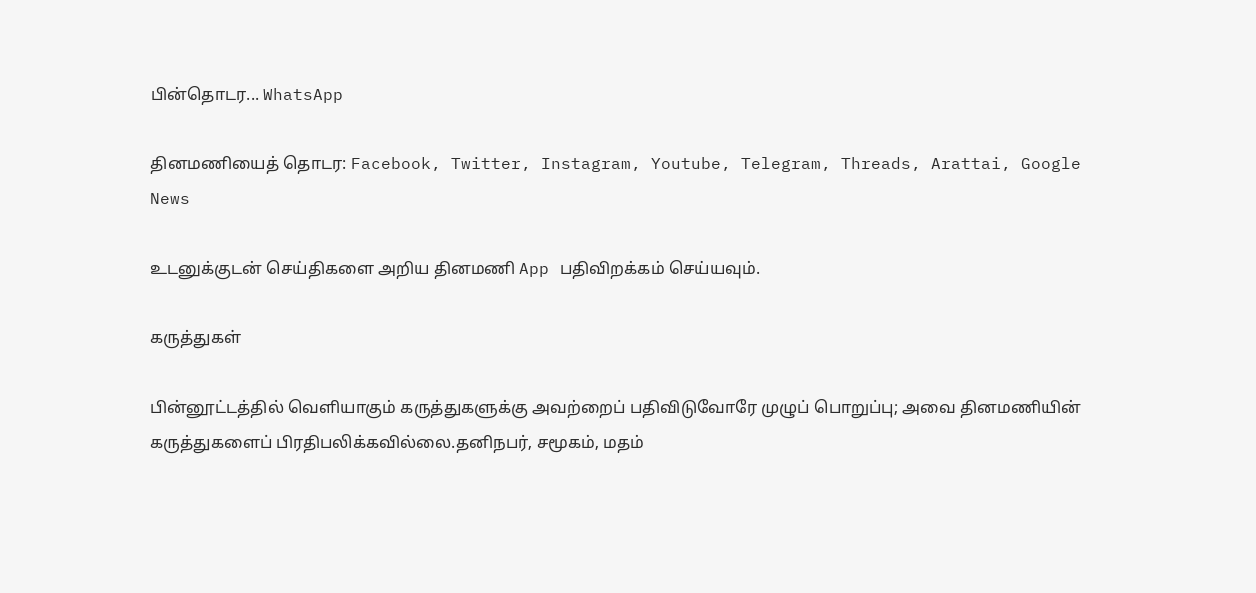பின்தொடர... WhatsApp

தினமணியைத் தொடர: Facebook, Twitter, Instagram, Youtube, Telegram, Threads, Arattai, Google News

உடனுக்குடன் செய்திகளை அறிய தினமணி App பதிவிறக்கம் செய்யவும்.

கருத்துகள்

பின்னூட்டத்தில் வெளியாகும் கருத்துகளுக்கு அவற்றைப் பதிவிடுவோரே முழுப் பொறுப்பு; அவை தினமணியின் கருத்துகளைப் பிரதிபலிக்கவில்லை.தனிநபர், சமூகம், மதம்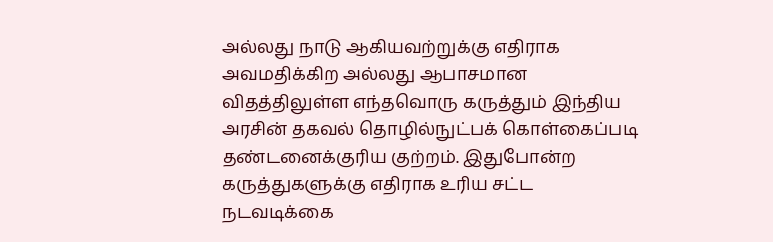அல்லது நாடு ஆகியவற்றுக்கு எதிராக அவமதிக்கிற அல்லது ஆபாசமான விதத்திலுள்ள எந்தவொரு கருத்தும் இந்திய அரசின் தகவல் தொழில்நுட்பக் கொள்கைப்படி தண்டனைக்குரிய குற்றம். இதுபோன்ற கருத்துகளுக்கு எதிராக உரிய சட்ட நடவடிக்கை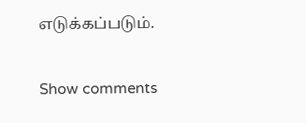எடுக்கப்படும்.

Show comments